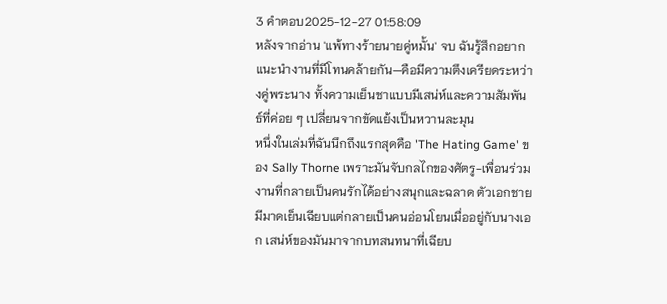3 คำตอบ2025-12-27 01:58:09
หลังจากอ่าน 'แพ้ทางร้ายนายคู่หมั้น' จบ ฉันรู้สึกอยากแนะนำงานที่มีโทนคล้ายกัน—คือมีความตึงเครียดระหว่างคู่พระนาง ทั้งความเย็นชาแบบมีเสน่ห์และความสัมพันธ์ที่ค่อย ๆ เปลี่ยนจากขัดแย้งเป็นหวานละมุน
หนึ่งในเล่มที่ฉันนึกถึงแรกสุดคือ 'The Hating Game' ของ Sally Thorne เพราะมันจับกลไกของศัตรู-เพื่อนร่วมงานที่กลายเป็นคนรักได้อย่างสนุกและฉลาด ตัวเอกชายมีมาดเย็นเฉียบแต่กลายเป็นคนอ่อนโยนเมื่ออยู่กับนางเอก เสน่ห์ของมันมาจากบทสนทนาที่เฉียบ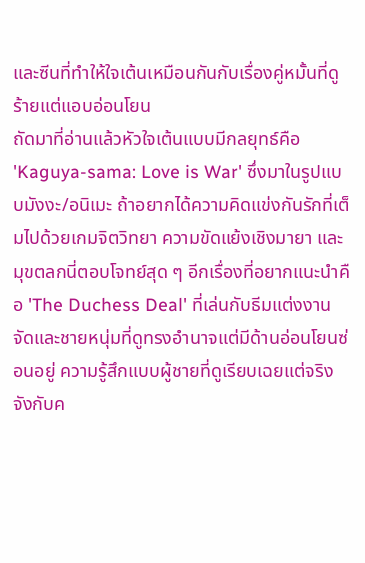และซีนที่ทำให้ใจเต้นเหมือนกันกับเรื่องคู่หมั้นที่ดูร้ายแต่แอบอ่อนโยน
ถัดมาที่อ่านแล้วหัวใจเต้นแบบมีกลยุทธ์คือ 'Kaguya-sama: Love is War' ซึ่งมาในรูปแบบมังงะ/อนิเมะ ถ้าอยากได้ความคิดแข่งกันรักที่เต็มไปด้วยเกมจิตวิทยา ความขัดแย้งเชิงมายา และมุขตลกนี่ตอบโจทย์สุด ๆ อีกเรื่องที่อยากแนะนำคือ 'The Duchess Deal' ที่เล่นกับธีมแต่งงานจัดและชายหนุ่มที่ดูทรงอำนาจแต่มีด้านอ่อนโยนซ่อนอยู่ ความรู้สึกแบบผู้ชายที่ดูเรียบเฉยแต่จริงจังกับค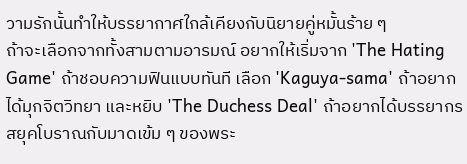วามรักนั้นทำให้บรรยากาศใกล้เคียงกับนิยายคู่หมั้นร้าย ๆ
ถ้าจะเลือกจากทั้งสามตามอารมณ์ อยากให้เริ่มจาก 'The Hating Game' ถ้าชอบความฟินแบบทันที เลือก 'Kaguya-sama' ถ้าอยากได้มุกจิตวิทยา และหยิบ 'The Duchess Deal' ถ้าอยากได้บรรยากรสยุคโบราณกับมาดเข้ม ๆ ของพระ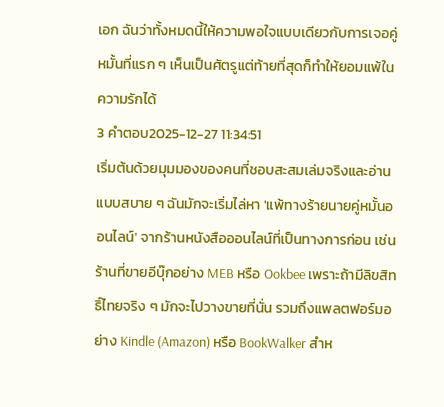เอก ฉันว่าทั้งหมดนี้ให้ความพอใจแบบเดียวกับการเจอคู่หมั้นที่แรก ๆ เห็นเป็นศัตรูแต่ท้ายที่สุดก็ทำให้ยอมแพ้ในความรักได้
3 คำตอบ2025-12-27 11:34:51
เริ่มต้นด้วยมุมมองของคนที่ชอบสะสมเล่มจริงและอ่านแบบสบาย ๆ ฉันมักจะเริ่มไล่หา 'แพ้ทางร้ายนายคู่หมั้นออนไลน์' จากร้านหนังสือออนไลน์ที่เป็นทางการก่อน เช่น ร้านที่ขายอีบุ๊กอย่าง MEB หรือ Ookbee เพราะถ้ามีลิขสิทธิ์ไทยจริง ๆ มักจะไปวางขายที่นั่น รวมถึงแพลตฟอร์มอย่าง Kindle (Amazon) หรือ BookWalker สำห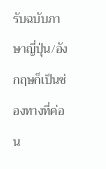รับฉบับภาษาญี่ปุ่น/อังกฤษก็เป็นช่องทางที่ค่อน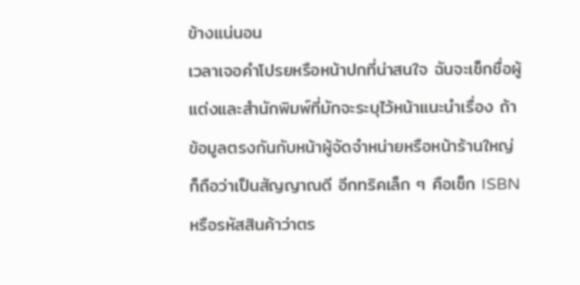ข้างแน่นอน
เวลาเจอคำโปรยหรือหน้าปกที่น่าสนใจ ฉันจะเช็กชื่อผู้แต่งและสำนักพิมพ์ที่มักจะระบุไว้หน้าแนะนำเรื่อง ถ้าข้อมูลตรงกันกับหน้าผู้จัดจำหน่ายหรือหน้าร้านใหญ่ก็ถือว่าเป็นสัญญาณดี อีกทริคเล็ก ๆ คือเช็ก ISBN หรือรหัสสินค้าว่าตร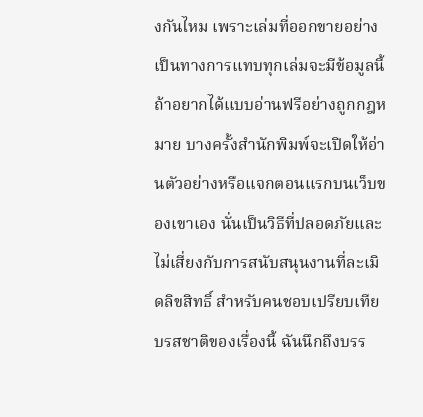งกันไหม เพราะเล่มที่ออกขายอย่างเป็นทางการแทบทุกเล่มจะมีข้อมูลนี้
ถ้าอยากได้แบบอ่านฟรีอย่างถูกกฎหมาย บางครั้งสำนักพิมพ์จะเปิดให้อ่านตัวอย่างหรือแจกตอนแรกบนเว็บของเขาเอง นั่นเป็นวิธีที่ปลอดภัยและไม่เสี่ยงกับการสนับสนุนงานที่ละเมิดลิขสิทธิ์ สำหรับคนชอบเปรียบเทียบรสชาติของเรื่องนี้ ฉันนึกถึงบรร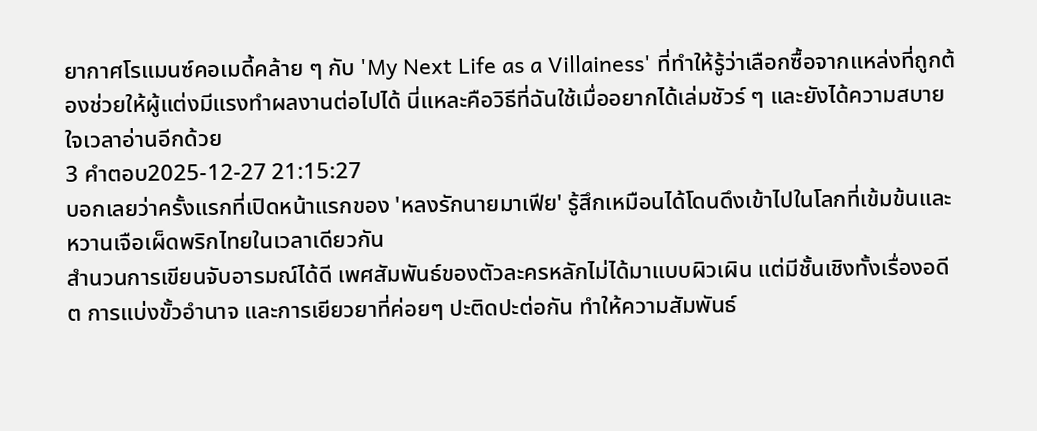ยากาศโรแมนซ์คอเมดี้คล้าย ๆ กับ 'My Next Life as a Villainess' ที่ทำให้รู้ว่าเลือกซื้อจากแหล่งที่ถูกต้องช่วยให้ผู้แต่งมีแรงทำผลงานต่อไปได้ นี่แหละคือวิธีที่ฉันใช้เมื่ออยากได้เล่มชัวร์ ๆ และยังได้ความสบายใจเวลาอ่านอีกด้วย
3 คำตอบ2025-12-27 21:15:27
บอกเลยว่าครั้งแรกที่เปิดหน้าแรกของ 'หลงรักนายมาเฟีย' รู้สึกเหมือนได้โดนดึงเข้าไปในโลกที่เข้มข้นและหวานเจือเผ็ดพริกไทยในเวลาเดียวกัน
สำนวนการเขียนจับอารมณ์ได้ดี เพศสัมพันธ์ของตัวละครหลักไม่ได้มาแบบผิวเผิน แต่มีชั้นเชิงทั้งเรื่องอดีต การแบ่งขั้วอำนาจ และการเยียวยาที่ค่อยๆ ปะติดปะต่อกัน ทำให้ความสัมพันธ์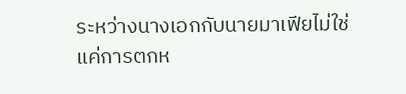ระหว่างนางเอกกับนายมาเฟียไม่ใช่แค่การตกห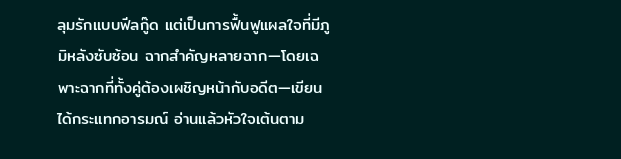ลุมรักแบบฟีลกู๊ด แต่เป็นการฟื้นฟูแผลใจที่มีภูมิหลังซับซ้อน ฉากสำคัญหลายฉาก—โดยเฉพาะฉากที่ทั้งคู่ต้องเผชิญหน้ากับอดีต—เขียนได้กระแทกอารมณ์ อ่านแล้วหัวใจเต้นตาม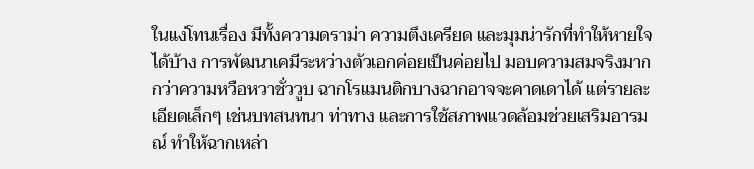ในแง่โทนเรื่อง มีทั้งความดราม่า ความตึงเครียด และมุมน่ารักที่ทำให้หายใจได้บ้าง การพัฒนาเคมีระหว่างตัวเอกค่อยเป็นค่อยไป มอบความสมจริงมากกว่าความหวือหวาชั่ววูบ ฉากโรแมนติกบางฉากอาจจะคาดเดาได้ แต่รายละเอียดเล็กๆ เช่นบทสนทนา ท่าทาง และการใช้สภาพแวดล้อมช่วยเสริมอารมณ์ ทำให้ฉากเหล่า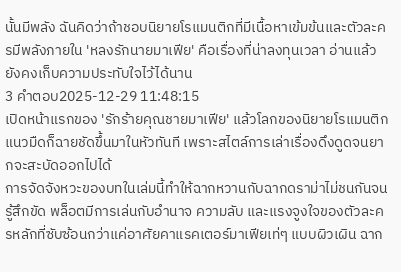นั้นมีพลัง ฉันคิดว่าถ้าชอบนิยายโรแมนติกที่มีเนื้อหาเข้มข้นและตัวละครมีพลังภายใน 'หลงรักนายมาเฟีย' คือเรื่องที่น่าลงทุนเวลา อ่านแล้วยังคงเก็บความประทับใจไว้ได้นาน
3 คำตอบ2025-12-29 11:48:15
เปิดหน้าแรกของ 'รักร้ายคุณชายมาเฟีย' แล้วโลกของนิยายโรแมนติกแนวมืดก็ฉายชัดขึ้นมาในหัวทันที เพราะสไตล์การเล่าเรื่องดึงดูดจนยากจะสะบัดออกไปได้
การจัดจังหวะของบทในเล่มนี้ทำให้ฉากหวานกับฉากดราม่าไม่ชนกันจนรู้สึกขัด พล็อตมีการเล่นกับอำนาจ ความลับ และแรงจูงใจของตัวละครหลักที่ซับซ้อนกว่าแค่อาศัยคาแรคเตอร์มาเฟียเท่ๆ แบบผิวเผิน ฉาก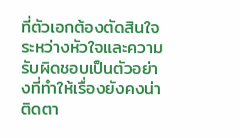ที่ตัวเอกต้องตัดสินใจระหว่างหัวใจและความรับผิดชอบเป็นตัวอย่างที่ทำให้เรื่องยังคงน่าติดตา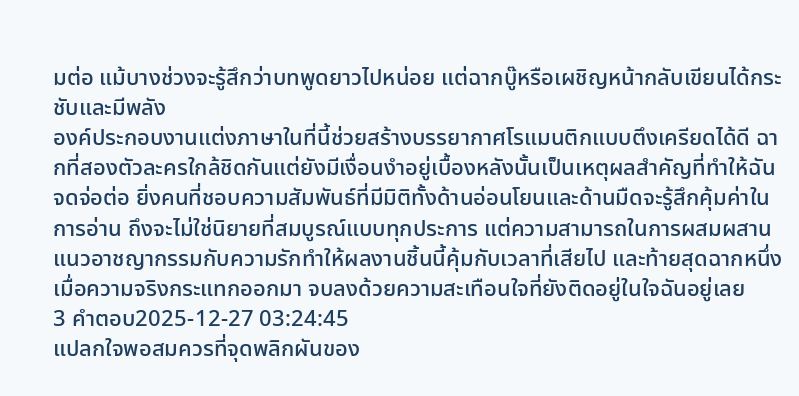มต่อ แม้บางช่วงจะรู้สึกว่าบทพูดยาวไปหน่อย แต่ฉากบู๊หรือเผชิญหน้ากลับเขียนได้กระชับและมีพลัง
องค์ประกอบงานแต่งภาษาในที่นี้ช่วยสร้างบรรยากาศโรแมนติกแบบตึงเครียดได้ดี ฉากที่สองตัวละครใกล้ชิดกันแต่ยังมีเงื่อนงำอยู่เบื้องหลังนั้นเป็นเหตุผลสำคัญที่ทำให้ฉันจดจ่อต่อ ยิ่งคนที่ชอบความสัมพันธ์ที่มีมิติทั้งด้านอ่อนโยนและด้านมืดจะรู้สึกคุ้มค่าในการอ่าน ถึงจะไม่ใช่นิยายที่สมบูรณ์แบบทุกประการ แต่ความสามารถในการผสมผสานแนวอาชญากรรมกับความรักทำให้ผลงานชิ้นนี้คุ้มกับเวลาที่เสียไป และท้ายสุดฉากหนึ่งเมื่อความจริงกระแทกออกมา จบลงด้วยความสะเทือนใจที่ยังติดอยู่ในใจฉันอยู่เลย
3 คำตอบ2025-12-27 03:24:45
แปลกใจพอสมควรที่จุดพลิกผันของ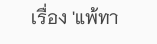เรื่อง 'แพ้ทา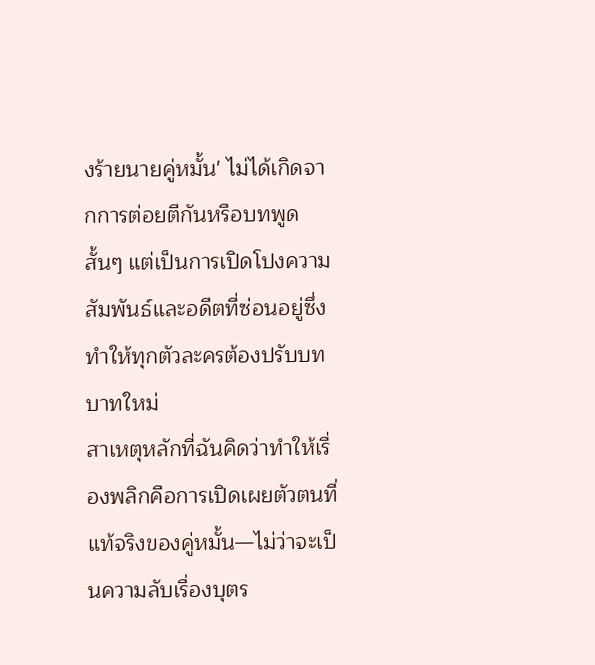งร้ายนายคู่หมั้น' ไม่ได้เกิดจากการต่อยตีกันหรือบทพูดสั้นๆ แต่เป็นการเปิดโปงความสัมพันธ์และอดีตที่ซ่อนอยู่ซึ่งทำให้ทุกตัวละครต้องปรับบทบาทใหม่
สาเหตุหลักที่ฉันคิดว่าทำให้เรื่องพลิกคือการเปิดเผยตัวตนที่แท้จริงของคู่หมั้น—ไม่ว่าจะเป็นความลับเรื่องบุตร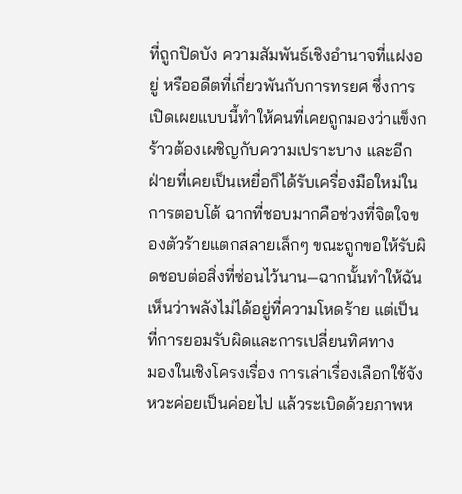ที่ถูกปิดบัง ความสัมพันธ์เชิงอำนาจที่แฝงอยู่ หรืออดีตที่เกี่ยวพันกับการทรยศ ซึ่งการเปิดเผยแบบนี้ทำให้คนที่เคยถูกมองว่าแข็งกร้าวต้องเผชิญกับความเปราะบาง และอีกฝ่ายที่เคยเป็นเหยื่อก็ได้รับเครื่องมือใหม่ในการตอบโต้ ฉากที่ชอบมากคือช่วงที่จิตใจของตัวร้ายแตกสลายเล็กๆ ขณะถูกขอให้รับผิดชอบต่อสิ่งที่ซ่อนไว้นาน—ฉากนั้นทำให้ฉันเห็นว่าพลังไม่ได้อยู่ที่ความโหดร้าย แต่เป็นที่การยอมรับผิดและการเปลี่ยนทิศทาง
มองในเชิงโครงเรื่อง การเล่าเรื่องเลือกใช้จังหวะค่อยเป็นค่อยไป แล้วระเบิดด้วยภาพห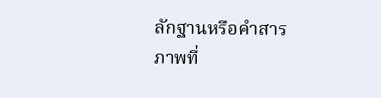ลักฐานหรือคำสารภาพที่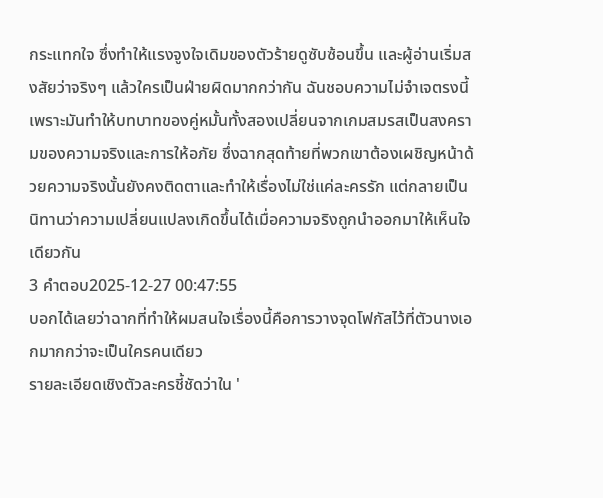กระแทกใจ ซึ่งทำให้แรงจูงใจเดิมของตัวร้ายดูซับซ้อนขึ้น และผู้อ่านเริ่มสงสัยว่าจริงๆ แล้วใครเป็นฝ่ายผิดมากกว่ากัน ฉันชอบความไม่จำเจตรงนี้ เพราะมันทำให้บทบาทของคู่หมั้นทั้งสองเปลี่ยนจากเกมสมรสเป็นสงครามของความจริงและการให้อภัย ซึ่งฉากสุดท้ายที่พวกเขาต้องเผชิญหน้าด้วยความจริงนั้นยังคงติดตาและทำให้เรื่องไม่ใช่แค่ละครรัก แต่กลายเป็นนิทานว่าความเปลี่ยนแปลงเกิดขึ้นได้เมื่อความจริงถูกนำออกมาให้เห็นใจเดียวกัน
3 คำตอบ2025-12-27 00:47:55
บอกได้เลยว่าฉากที่ทำให้ผมสนใจเรื่องนี้คือการวางจุดโฟกัสไว้ที่ตัวนางเอกมากกว่าจะเป็นใครคนเดียว
รายละเอียดเชิงตัวละครชี้ชัดว่าใน '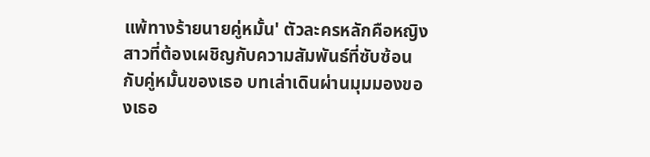แพ้ทางร้ายนายคู่หมั้น' ตัวละครหลักคือหญิงสาวที่ต้องเผชิญกับความสัมพันธ์ที่ซับซ้อนกับคู่หมั้นของเธอ บทเล่าเดินผ่านมุมมองของเธอ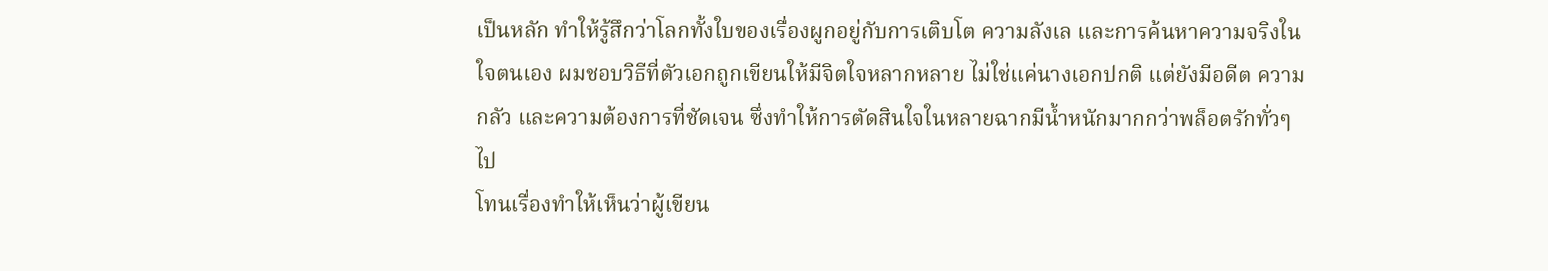เป็นหลัก ทำให้รู้สึกว่าโลกทั้งใบของเรื่องผูกอยู่กับการเติบโต ความลังเล และการค้นหาความจริงในใจตนเอง ผมชอบวิธีที่ตัวเอกถูกเขียนให้มีจิตใจหลากหลาย ไม่ใช่แค่นางเอกปกติ แต่ยังมีอดีต ความกลัว และความต้องการที่ชัดเจน ซึ่งทำให้การตัดสินใจในหลายฉากมีน้ำหนักมากกว่าพล็อตรักทั่วๆ ไป
โทนเรื่องทำให้เห็นว่าผู้เขียน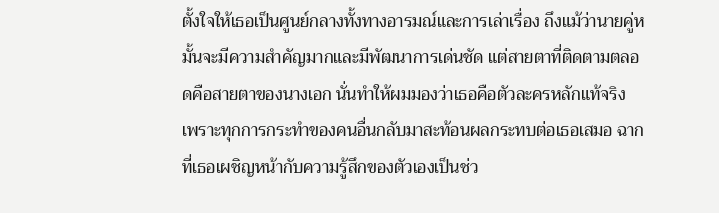ตั้งใจให้เธอเป็นศูนย์กลางทั้งทางอารมณ์และการเล่าเรื่อง ถึงแม้ว่านายคู่หมั้นจะมีความสำคัญมากและมีพัฒนาการเด่นชัด แต่สายตาที่ติดตามตลอดคือสายตาของนางเอก นั่นทำให้ผมมองว่าเธอคือตัวละครหลักแท้จริง เพราะทุกการกระทำของคนอื่นกลับมาสะท้อนผลกระทบต่อเธอเสมอ ฉากที่เธอเผชิญหน้ากับความรู้สึกของตัวเองเป็นช่ว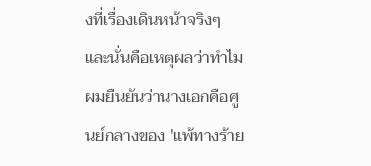งที่เรื่องเดินหน้าจริงๆ และนั่นคือเหตุผลว่าทำไมผมยืนยันว่านางเอกคือศูนย์กลางของ 'แพ้ทางร้าย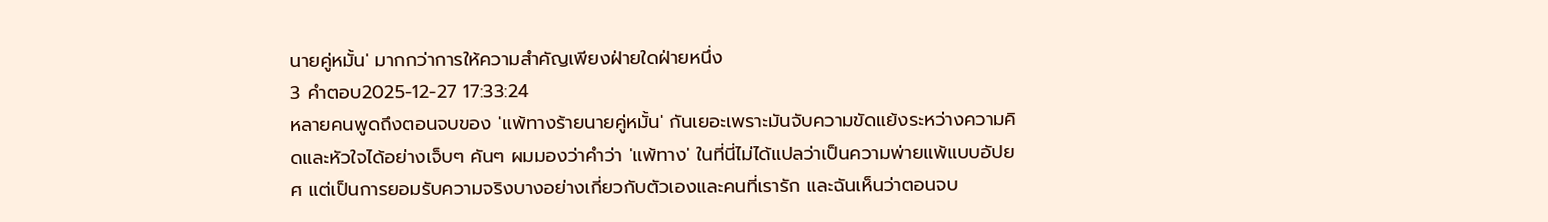นายคู่หมั้น' มากกว่าการให้ความสำคัญเพียงฝ่ายใดฝ่ายหนึ่ง
3 คำตอบ2025-12-27 17:33:24
หลายคนพูดถึงตอนจบของ 'แพ้ทางร้ายนายคู่หมั้น' กันเยอะเพราะมันจับความขัดแย้งระหว่างความคิดและหัวใจได้อย่างเจ็บๆ คันๆ ผมมองว่าคำว่า 'แพ้ทาง' ในที่นี่ไม่ได้แปลว่าเป็นความพ่ายแพ้แบบอัปยศ แต่เป็นการยอมรับความจริงบางอย่างเกี่ยวกับตัวเองและคนที่เรารัก และฉันเห็นว่าตอนจบ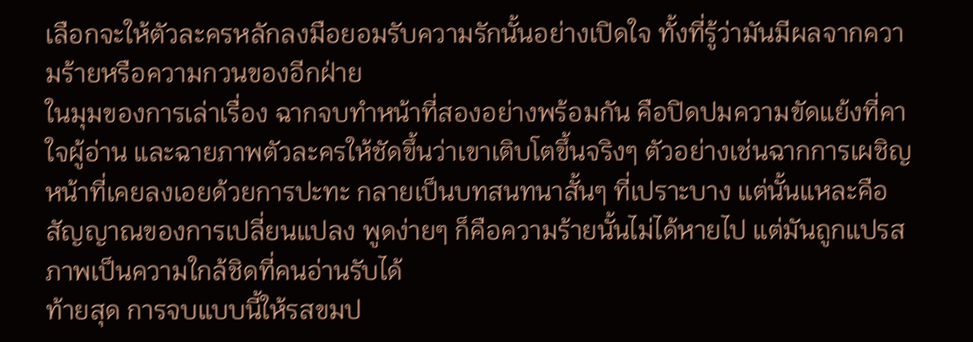เลือกจะให้ตัวละครหลักลงมือยอมรับความรักนั้นอย่างเปิดใจ ทั้งที่รู้ว่ามันมีผลจากความร้ายหรือความกวนของอีกฝ่าย
ในมุมของการเล่าเรื่อง ฉากจบทำหน้าที่สองอย่างพร้อมกัน คือปิดปมความขัดแย้งที่คาใจผู้อ่าน และฉายภาพตัวละครให้ชัดขึ้นว่าเขาเติบโตขึ้นจริงๆ ตัวอย่างเช่นฉากการเผชิญหน้าที่เคยลงเอยด้วยการปะทะ กลายเป็นบทสนทนาสั้นๆ ที่เปราะบาง แต่นั้นแหละคือสัญญาณของการเปลี่ยนแปลง พูดง่ายๆ ก็คือความร้ายนั้นไม่ได้หายไป แต่มันถูกแปรสภาพเป็นความใกล้ชิดที่คนอ่านรับได้
ท้ายสุด การจบแบบนี้ให้รสขมป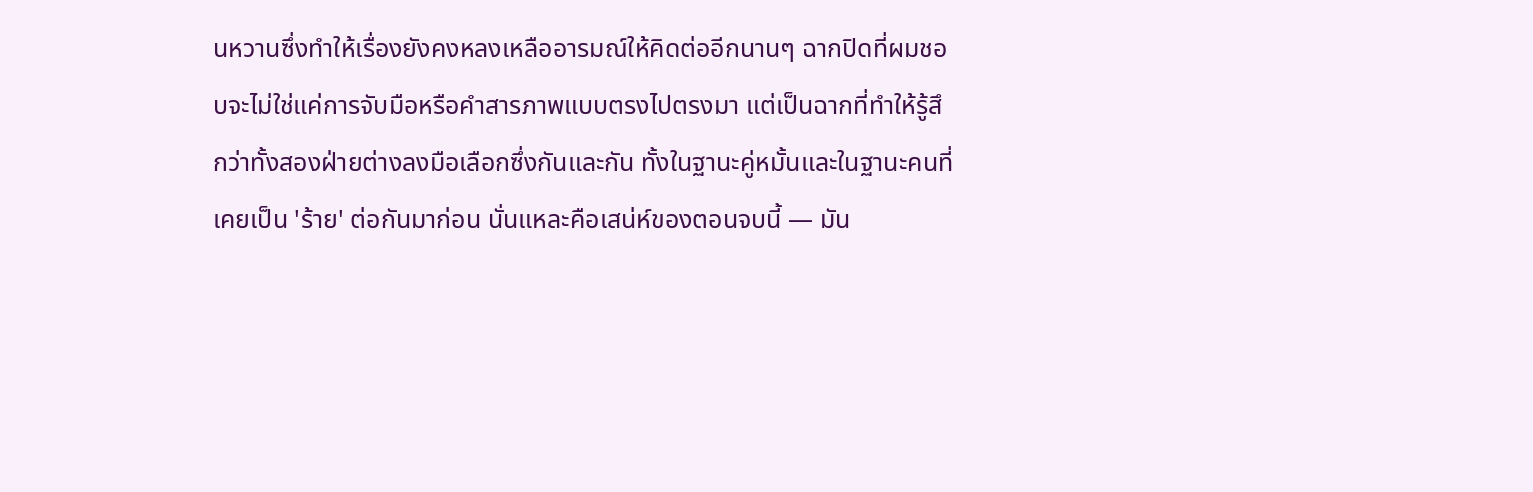นหวานซึ่งทำให้เรื่องยังคงหลงเหลืออารมณ์ให้คิดต่ออีกนานๆ ฉากปิดที่ผมชอบจะไม่ใช่แค่การจับมือหรือคำสารภาพแบบตรงไปตรงมา แต่เป็นฉากที่ทำให้รู้สึกว่าทั้งสองฝ่ายต่างลงมือเลือกซึ่งกันและกัน ทั้งในฐานะคู่หมั้นและในฐานะคนที่เคยเป็น 'ร้าย' ต่อกันมาก่อน นั่นแหละคือเสน่ห์ของตอนจบนี้ — มัน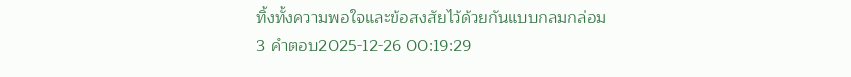ทิ้งทั้งความพอใจและข้อสงสัยไว้ด้วยกันแบบกลมกล่อม
3 คำตอบ2025-12-26 00:19:29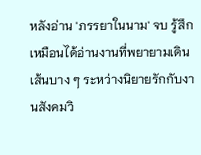หลังอ่าน 'ภรรยาในนาม' จบ รู้สึกเหมือนได้อ่านงานที่พยายามเดินเส้นบาง ๆ ระหว่างนิยายรักกับงานสังคมวิ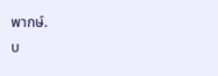พากษ์.
บ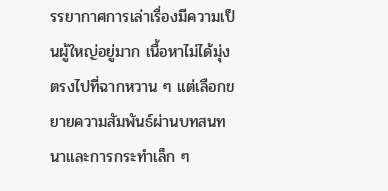รรยากาศการเล่าเรื่องมีความเป็นผู้ใหญ่อยู่มาก เนื้อหาไม่ได้มุ่งตรงไปที่ฉากหวาน ๆ แต่เลือกขยายความสัมพันธ์ผ่านบทสนทนาและการกระทำเล็ก ๆ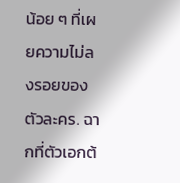น้อย ๆ ที่เผยความไม่ลงรอยของตัวละคร. ฉากที่ตัวเอกต้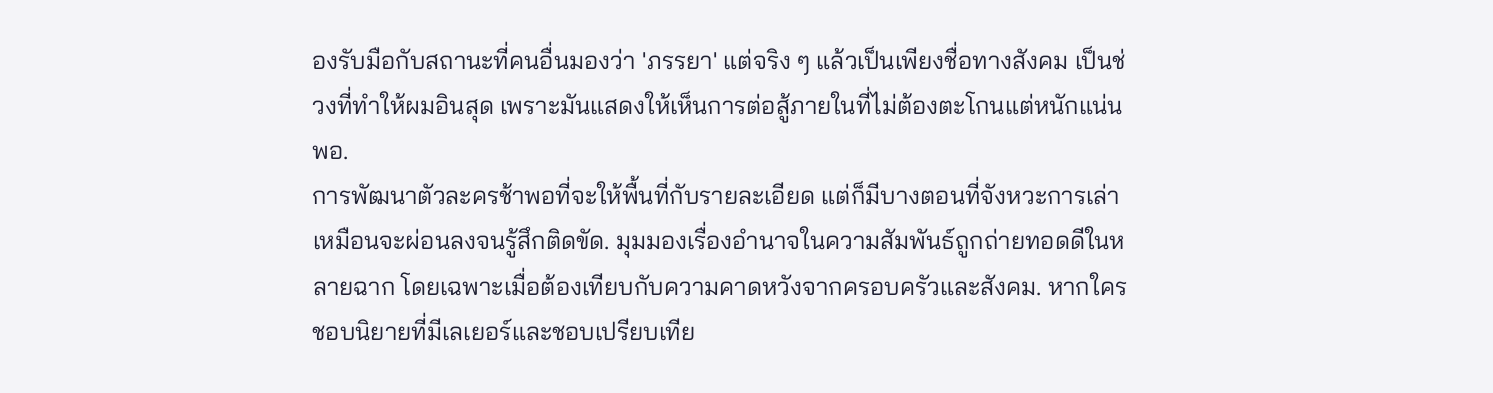องรับมือกับสถานะที่คนอื่นมองว่า 'ภรรยา' แต่จริง ๆ แล้วเป็นเพียงชื่อทางสังคม เป็นช่วงที่ทำให้ผมอินสุด เพราะมันแสดงให้เห็นการต่อสู้ภายในที่ไม่ต้องตะโกนแต่หนักแน่นพอ.
การพัฒนาตัวละครช้าพอที่จะให้พื้นที่กับรายละเอียด แต่ก็มีบางตอนที่จังหวะการเล่าเหมือนจะผ่อนลงจนรู้สึกติดขัด. มุมมองเรื่องอำนาจในความสัมพันธ์ถูกถ่ายทอดดีในหลายฉาก โดยเฉพาะเมื่อต้องเทียบกับความคาดหวังจากครอบครัวและสังคม. หากใครชอบนิยายที่มีเลเยอร์และชอบเปรียบเทีย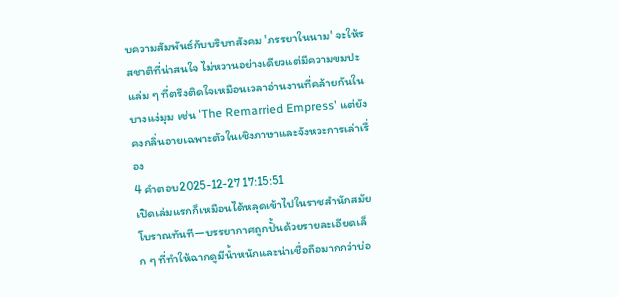บความสัมพันธ์กับบริบทสังคม 'ภรรยาในนาม' จะให้รสชาติที่น่าสนใจ ไม่หวานอย่างเดียวแต่มีความขมปะแล่ม ๆ ที่ตรึงติดใจเหมือนเวลาอ่านงานที่คล้ายกันในบางแง่มุม เช่น 'The Remarried Empress' แต่ยังคงกลิ่นอายเฉพาะตัวในเชิงภาษาและจังหวะการเล่าเรื่อง
4 คำตอบ2025-12-27 17:15:51
เปิดเล่มแรกก็เหมือนได้หลุดเข้าไปในราชสำนักสมัยโบราณทันที—บรรยากาศถูกปั้นด้วยรายละเอียดเล็ก ๆ ที่ทำให้ฉากดูมีน้ำหนักและน่าเชื่อถือมากกว่าบ่อ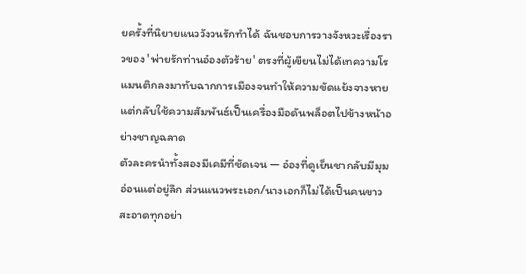ยครั้งที่นิยายแนววังวนรักทำได้ ฉันชอบการวางจังหวะเรื่องราวของ 'พ่ายรักท่านอ๋องตัวร้าย' ตรงที่ผู้เขียนไม่ได้เทความโรแมนติกลงมาทับฉากการเมืองจนทำให้ความขัดแย้งจางหาย แต่กลับใช้ความสัมพันธ์เป็นเครื่องมือดันพล็อตไปข้างหน้าอย่างชาญฉลาด
ตัวละครนำทั้งสองมีเคมีที่ชัดเจน — อ๋องที่ดูเย็นชากลับมีมุมอ่อนแต่อยู่ลึก ส่วนแนวพระเอก/นางเอกก็ไม่ได้เป็นคนขาวสะอาดทุกอย่า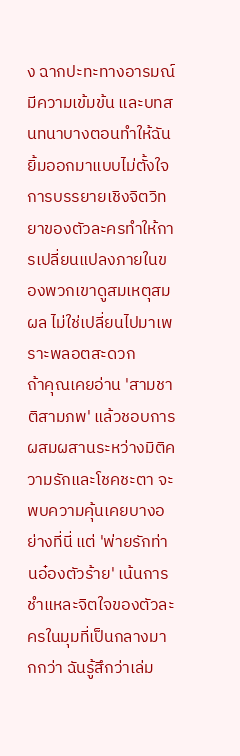ง ฉากปะทะทางอารมณ์มีความเข้มข้น และบทสนทนาบางตอนทำให้ฉันยิ้มออกมาแบบไม่ตั้งใจ การบรรยายเชิงจิตวิทยาของตัวละครทำให้การเปลี่ยนแปลงภายในของพวกเขาดูสมเหตุสมผล ไม่ใช่เปลี่ยนไปมาเพราะพลอตสะดวก
ถ้าคุณเคยอ่าน 'สามชาติสามภพ' แล้วชอบการผสมผสานระหว่างมิติความรักและโชคชะตา จะพบความคุ้นเคยบางอย่างที่นี่ แต่ 'พ่ายรักท่านอ๋องตัวร้าย' เน้นการชำแหละจิตใจของตัวละครในมุมที่เป็นกลางมากกว่า ฉันรู้สึกว่าเล่ม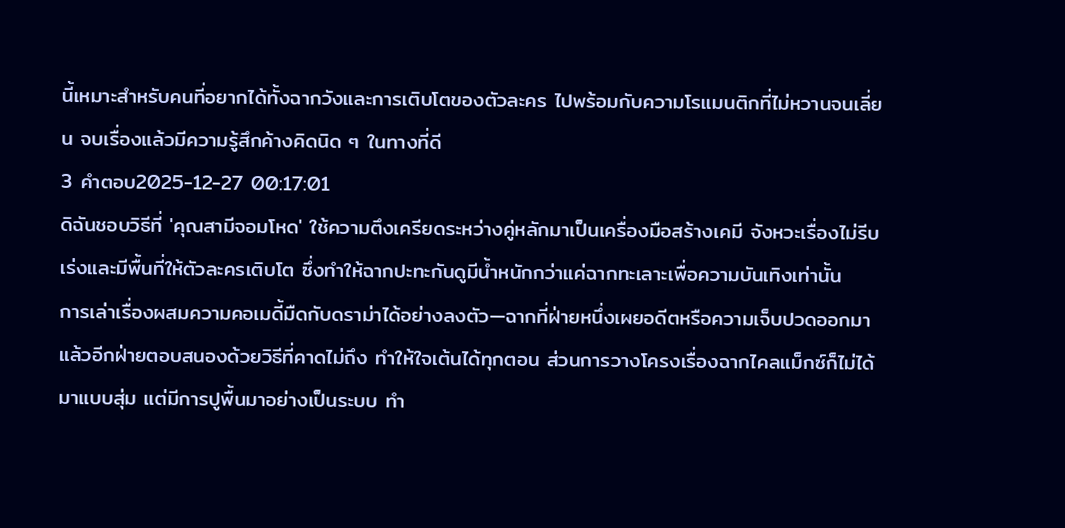นี้เหมาะสำหรับคนที่อยากได้ทั้งฉากวังและการเติบโตของตัวละคร ไปพร้อมกับความโรแมนติกที่ไม่หวานจนเลี่ยน จบเรื่องแล้วมีความรู้สึกค้างคิดนิด ๆ ในทางที่ดี
3 คำตอบ2025-12-27 00:17:01
ดิฉันชอบวิธีที่ 'คุณสามีจอมโหด' ใช้ความตึงเครียดระหว่างคู่หลักมาเป็นเครื่องมือสร้างเคมี จังหวะเรื่องไม่รีบเร่งและมีพื้นที่ให้ตัวละครเติบโต ซึ่งทำให้ฉากปะทะกันดูมีน้ำหนักกว่าแค่ฉากทะเลาะเพื่อความบันเทิงเท่านั้น
การเล่าเรื่องผสมความคอเมดี้มืดกับดราม่าได้อย่างลงตัว—ฉากที่ฝ่ายหนึ่งเผยอดีตหรือความเจ็บปวดออกมาแล้วอีกฝ่ายตอบสนองด้วยวิธีที่คาดไม่ถึง ทำให้ใจเต้นได้ทุกตอน ส่วนการวางโครงเรื่องฉากไคลแม็กซ์ก็ไม่ได้มาแบบสุ่ม แต่มีการปูพื้นมาอย่างเป็นระบบ ทำ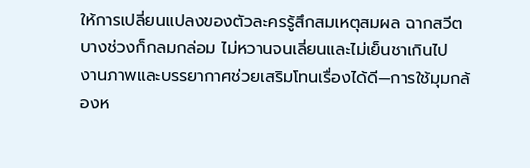ให้การเปลี่ยนแปลงของตัวละครรู้สึกสมเหตุสมผล ฉากสวีตบางช่วงก็กลมกล่อม ไม่หวานจนเลี่ยนและไม่เย็นชาเกินไป
งานภาพและบรรยากาศช่วยเสริมโทนเรื่องได้ดี—การใช้มุมกล้องห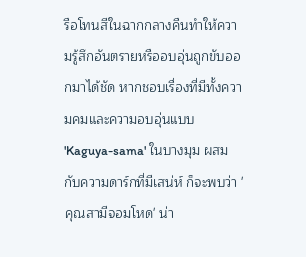รือโทนสีในฉากกลางคืนทำให้ความรู้สึกอันตรายหรืออบอุ่นถูกขับออกมาได้ชัด หากชอบเรื่องที่มีทั้งความคมและความอบอุ่นแบบ 'Kaguya-sama' ในบางมุม ผสมกับความดาร์กที่มีเสน่ห์ ก็จะพบว่า 'คุณสามีจอมโหด' น่า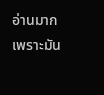อ่านมาก เพราะมัน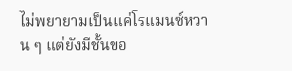ไม่พยายามเป็นแค่โรแมนซ์หวาน ๆ แต่ยังมีชั้นขอ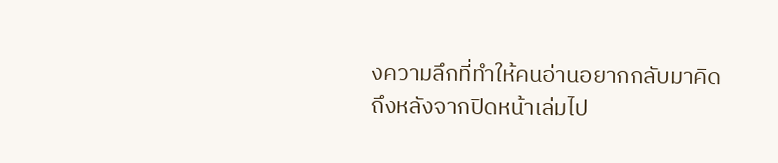งความลึกที่ทำให้คนอ่านอยากกลับมาคิดถึงหลังจากปิดหน้าเล่มไป